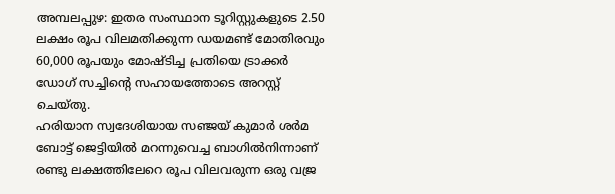അമ്പലപ്പുഴ: ഇതര സംസ്ഥാന ടൂറിസ്റ്റുകളുടെ 2.50 ലക്ഷം രൂപ വിലമതിക്കുന്ന ഡയമണ്ട് മോതിരവും 60,000 രൂപയും മോഷ്ടിച്ച പ്രതിയെ ട്രാക്കർ ഡോഗ് സച്ചിൻ്റെ സഹായത്തോടെ അറസ്റ്റ് ചെയ്തു.
ഹരിയാന സ്വദേശിയായ സഞ്ജയ് കുമാർ ശർമ ബോട്ട് ജെട്ടിയിൽ മറന്നുവെച്ച ബാഗിൽനിന്നാണ് രണ്ടു ലക്ഷത്തിലേറെ രൂപ വിലവരുന്ന ഒരു വജ്ര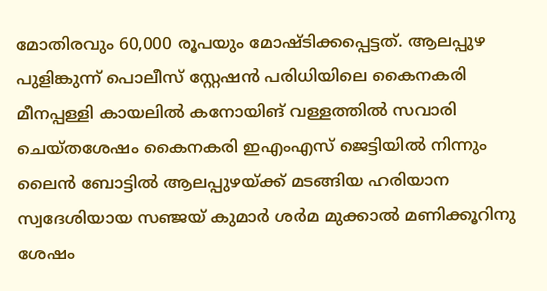മോതിരവും 60,000 രൂപയും മോഷ്ടിക്കപ്പെട്ടത്. ആലപ്പുഴ പുളിങ്കുന്ന് പൊലീസ് സ്റ്റേഷൻ പരിധിയിലെ കൈനകരി മീനപ്പള്ളി കായലിൽ കനോയിങ് വള്ളത്തിൽ സവാരി ചെയ്തശേഷം കൈനകരി ഇഎംഎസ് ജെട്ടിയിൽ നിന്നും ലൈൻ ബോട്ടിൽ ആലപ്പുഴയ്ക്ക് മടങ്ങിയ ഹരിയാന സ്വദേശിയായ സഞ്ജയ് കുമാർ ശർമ മുക്കാൽ മണിക്കൂറിനു ശേഷം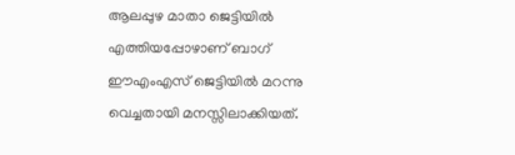ആലപ്പുഴ മാതാ ജെട്ടിയിൽ എത്തിയപ്പോഴാണ് ബാഗ് ഈഎംഎസ് ജെട്ടിയിൽ മറന്നു വെച്ചതായി മനസ്സിലാക്കിയത്.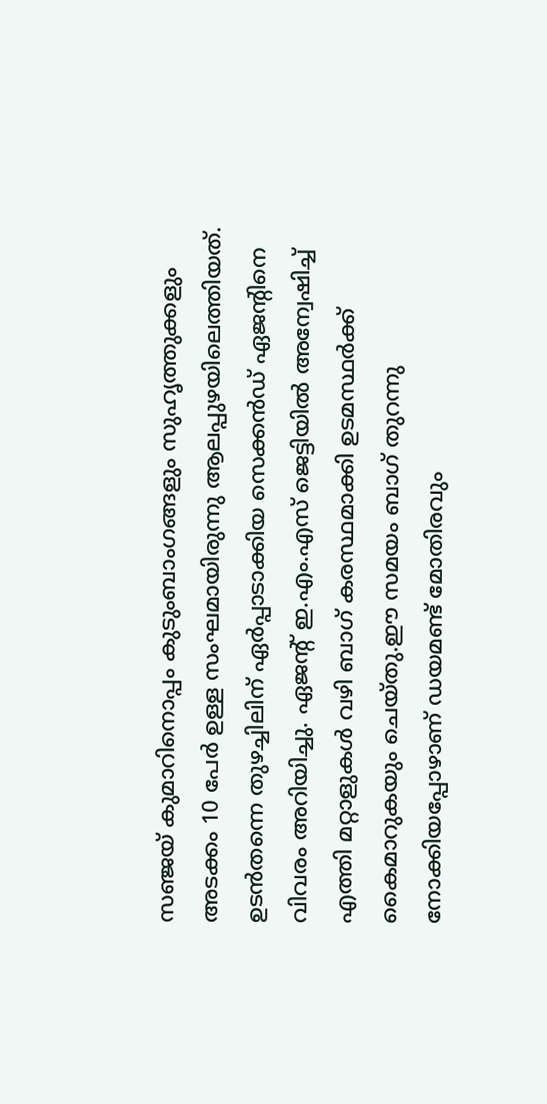സഞ്ജയ് കുമാറിനൊപ്പം കുടുംബാംഗങ്ങളും സുഹൃത്തുക്കളും അടക്കം 10 പേർ ഉള്ള സംഘമായിരുന്നു ആലപ്പുഴയിലെത്തിയത്.
ഉടൻതന്നെ തുഴച്ചിലിന് ഏർപ്പാടാക്കിയ സെക്കൻഡ് ഏജന്റിനെ വിവരം അറിയിച്ചു. ഏജന്റ് ഇ.എം.എസ് ജെട്ടിയിൽ അന്വേഷിച്ച് എത്തി മറ്റാളുകൾ വഴി ബാഗ് കരസ്ഥമാക്കി ഉടമസ്ഥർക്ക് കൈമാറുകയും ചെയ്തു.ഈ സമയം ബാഗ് തുറന്നു നോക്കിയപ്പോഴാണ് ഡയമണ്ട് മോതിരവും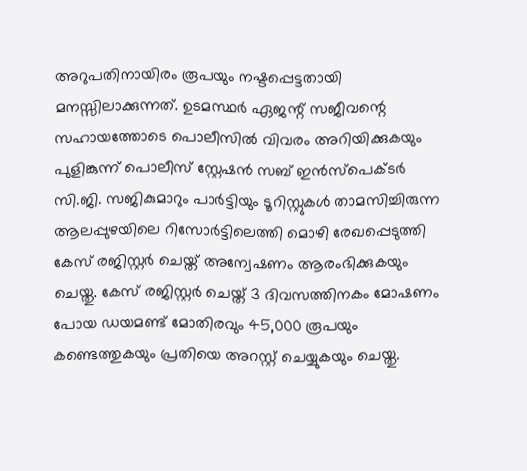അറുപതിനായിരം രൂപയും നഷ്ടപ്പെട്ടതായി മനസ്സിലാക്കുന്നത്. ഉടമസ്ഥർ ഏജന്റ് സജീവന്റെ സഹായത്തോടെ പൊലീസിൽ വിവരം അറിയിക്കുകയും പുളിങ്കുന്ന് പൊലീസ് സ്റ്റേഷൻ സബ് ഇൻസ്പെക്ടർ സി.ജി. സജികുമാറും പാർട്ടിയും ടൂറിസ്റ്റുകൾ താമസിച്ചിരുന്ന ആലപ്പുഴയിലെ റിസോർട്ടിലെത്തി മൊഴി രേഖപ്പെടുത്തി കേസ് രജിസ്റ്റർ ചെയ്ത് അന്വേഷണം ആരംഭിക്കുകയും ചെയ്തു. കേസ് രജിസ്റ്റർ ചെയ്ത് 3 ദിവസത്തിനകം മോഷണം പോയ ഡയമണ്ട് മോതിരവും 45,000 രൂപയും കണ്ടെത്തുകയും പ്രതിയെ അറസ്റ്റ് ചെയ്യുകയും ചെയ്തു.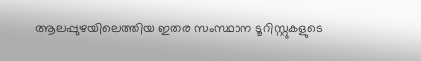ആലപ്പുഴയിലെത്തിയ ഇതര സംസ്ഥാന ടൂറിസ്റ്റുകളുടെ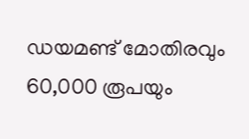ഡയമണ്ട് മോതിരവും 60,000 രൂപയും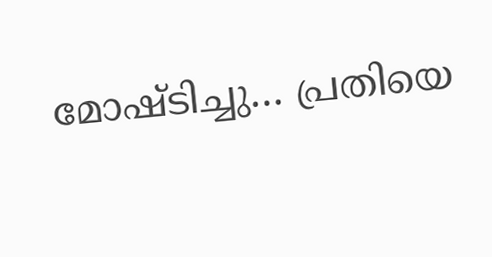മോഷ്ടിച്ചു… പ്രതിയെ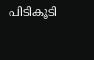പിടികൂടി